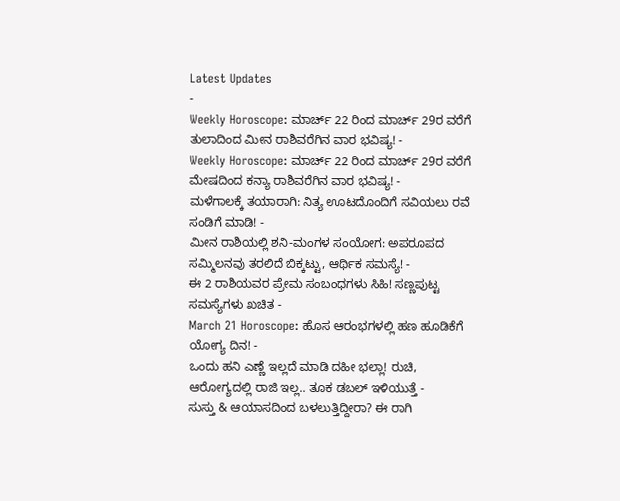Latest Updates
-
Weekly Horoscope: ಮಾರ್ಚ್ 22 ರಿಂದ ಮಾರ್ಚ್ 29ರ ವರೆಗೆ ತುಲಾದಿಂದ ಮೀನ ರಾಶಿವರೆಗಿನ ವಾರ ಭವಿಷ್ಯ! -
Weekly Horoscope: ಮಾರ್ಚ್ 22 ರಿಂದ ಮಾರ್ಚ್ 29ರ ವರೆಗೆ ಮೇಷದಿಂದ ಕನ್ಯಾ ರಾಶಿವರೆಗಿನ ವಾರ ಭವಿಷ್ಯ! -
ಮಳೆಗಾಲಕ್ಕೆ ತಯಾರಾಗಿ: ನಿತ್ಯ ಊಟದೊಂದಿಗೆ ಸವಿಯಲು ರವೆ ಸಂಡಿಗೆ ಮಾಡಿ! -
ಮೀನ ರಾಶಿಯಲ್ಲಿ ಶನಿ-ಮಂಗಳ ಸಂಯೋಗ: ಅಪರೂಪದ ಸಮ್ಮಿಲನವು ತರಲಿದೆ ಬಿಕ್ಕಟ್ಟು, ಆರ್ಥಿಕ ಸಮಸ್ಯೆ! -
ಈ 2 ರಾಶಿಯವರ ಪ್ರೇಮ ಸಂಬಂಧಗಳು ಸಿಹಿ! ಸಣ್ಣಪುಟ್ಟ ಸಮಸ್ಯೆಗಳು ಖಚಿತ -
March 21 Horoscope: ಹೊಸ ಆರಂಭಗಳಲ್ಲಿ ಹಣ ಹೂಡಿಕೆಗೆ ಯೋಗ್ಯ ದಿನ! -
ಒಂದು ಹನಿ ಎಣ್ಣೆ ಇಲ್ಲದೆ ಮಾಡಿ ದಹೀ ಭಲ್ಲಾ! ರುಚಿ, ಆರೋಗ್ಯದಲ್ಲಿ ರಾಜಿ ಇಲ್ಲ.. ತೂಕ ಡಬಲ್ ಇಳಿಯುತ್ತೆ -
ಸುಸ್ತು & ಆಯಾಸದಿಂದ ಬಳಲುತ್ತಿದ್ದೀರಾ? ಈ ರಾಗಿ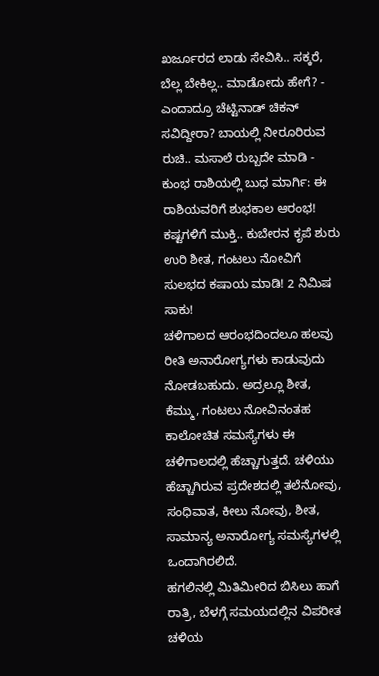ಖರ್ಜೂರದ ಲಾಡು ಸೇವಿಸಿ.. ಸಕ್ಕರೆ, ಬೆಲ್ಲ ಬೇಕಿಲ್ಲ.. ಮಾಡೋದು ಹೇಗೆ? -
ಎಂದಾದ್ರೂ ಚೆಟ್ಟಿನಾಡ್ ಚಿಕನ್ ಸವಿದ್ದೀರಾ? ಬಾಯಲ್ಲಿ ನೀರೂರಿರುವ ರುಚಿ.. ಮಸಾಲೆ ರುಬ್ಬದೇ ಮಾಡಿ -
ಕುಂಭ ರಾಶಿಯಲ್ಲಿ ಬುಧ ಮಾರ್ಗಿ: ಈ ರಾಶಿಯವರಿಗೆ ಶುಭಕಾಲ ಆರಂಭ! ಕಷ್ಟಗಳಿಗೆ ಮುಕ್ತಿ.. ಕುಬೇರನ ಕೃಪೆ ಶುರು
ಉರಿ ಶೀತ, ಗಂಟಲು ನೋವಿಗೆ ಸುಲಭದ ಕಷಾಯ ಮಾಡಿ! 2 ನಿಮಿಷ ಸಾಕು!
ಚಳಿಗಾಲದ ಆರಂಭದಿಂದಲೂ ಹಲವು ರೀತಿ ಅನಾರೋಗ್ಯಗಳು ಕಾಡುವುದು ನೋಡಬಹುದು. ಅದ್ರಲ್ಲೂ ಶೀತ, ಕೆಮ್ಮು, ಗಂಟಲು ನೋವಿನಂತಹ ಕಾಲೋಚಿತ ಸಮಸ್ಯೆಗಳು ಈ ಚಳಿಗಾಲದಲ್ಲಿ ಹೆಚ್ಚಾಗುತ್ತದೆ. ಚಳಿಯು ಹೆಚ್ಚಾಗಿರುವ ಪ್ರದೇಶದಲ್ಲಿ ತಲೆನೋವು, ಸಂಧಿವಾತ, ಕೀಲು ನೋವು, ಶೀತ, ಸಾಮಾನ್ಯ ಅನಾರೋಗ್ಯ ಸಮಸ್ಯೆಗಳಲ್ಲಿ ಒಂದಾಗಿರಲಿದೆ.
ಹಗಲಿನಲ್ಲಿ ಮಿತಿಮೀರಿದ ಬಿಸಿಲು ಹಾಗೆ ರಾತ್ರಿ, ಬೆಳಗ್ಗೆ ಸಮಯದಲ್ಲಿನ ವಿಪರೀತ ಚಳಿಯ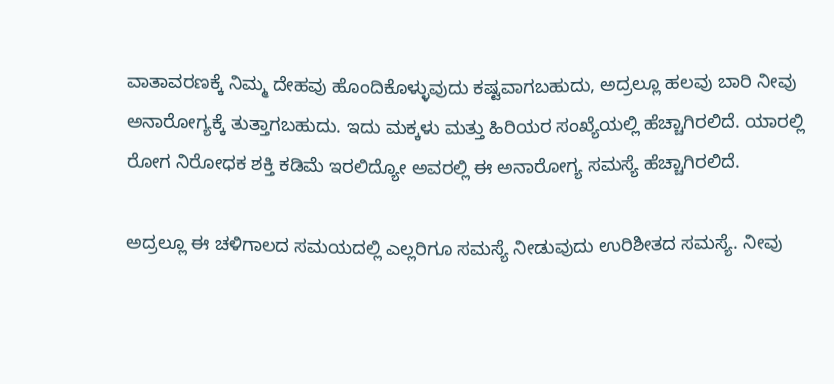ವಾತಾವರಣಕ್ಕೆ ನಿಮ್ಮ ದೇಹವು ಹೊಂದಿಕೊಳ್ಳುವುದು ಕಷ್ಟವಾಗಬಹುದು, ಅದ್ರಲ್ಲೂ ಹಲವು ಬಾರಿ ನೀವು ಅನಾರೋಗ್ಯಕ್ಕೆ ತುತ್ತಾಗಬಹುದು. ಇದು ಮಕ್ಕಳು ಮತ್ತು ಹಿರಿಯರ ಸಂಖ್ಯೆಯಲ್ಲಿ ಹೆಚ್ಚಾಗಿರಲಿದೆ. ಯಾರಲ್ಲಿ ರೋಗ ನಿರೋಧಕ ಶಕ್ತಿ ಕಡಿಮೆ ಇರಲಿದ್ಯೋ ಅವರಲ್ಲಿ ಈ ಅನಾರೋಗ್ಯ ಸಮಸ್ಯೆ ಹೆಚ್ಚಾಗಿರಲಿದೆ.

ಅದ್ರಲ್ಲೂ ಈ ಚಳಿಗಾಲದ ಸಮಯದಲ್ಲಿ ಎಲ್ಲರಿಗೂ ಸಮಸ್ಯೆ ನೀಡುವುದು ಉರಿಶೀತದ ಸಮಸ್ಯೆ. ನೀವು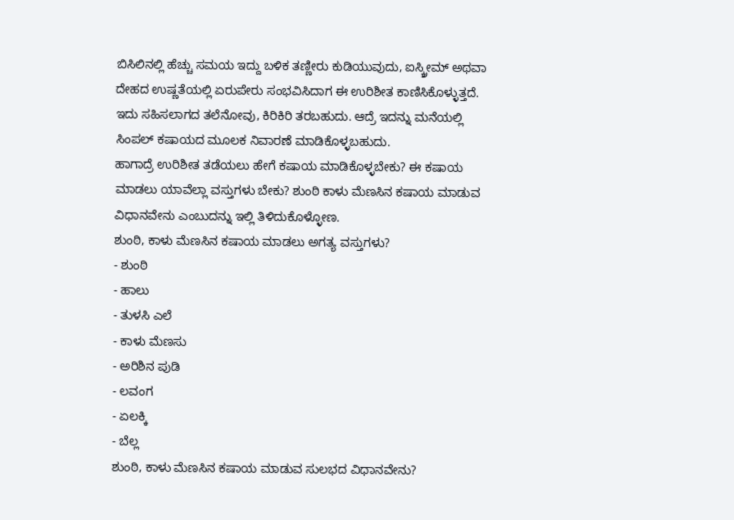ಬಿಸಿಲಿನಲ್ಲಿ ಹೆಚ್ಚು ಸಮಯ ಇದ್ದು ಬಳಿಕ ತಣ್ಣೀರು ಕುಡಿಯುವುದು, ಐಸ್ಕ್ರೀಮ್ ಅಥವಾ ದೇಹದ ಉಷ್ಣತೆಯಲ್ಲಿ ಏರುಪೇರು ಸಂಭವಿಸಿದಾಗ ಈ ಉರಿಶೀತ ಕಾಣಿಸಿಕೊಳ್ಳುತ್ತದೆ. ಇದು ಸಹಿಸಲಾಗದ ತಲೆನೋವು, ಕಿರಿಕಿರಿ ತರಬಹುದು. ಆದ್ರೆ ಇದನ್ನು ಮನೆಯಲ್ಲಿ ಸಿಂಪಲ್ ಕಷಾಯದ ಮೂಲಕ ನಿವಾರಣೆ ಮಾಡಿಕೊಳ್ಳಬಹುದು.
ಹಾಗಾದ್ರೆ ಉರಿಶೀತ ತಡೆಯಲು ಹೇಗೆ ಕಷಾಯ ಮಾಡಿಕೊಳ್ಳಬೇಕು? ಈ ಕಷಾಯ ಮಾಡಲು ಯಾವೆಲ್ಲಾ ವಸ್ತುಗಳು ಬೇಕು? ಶುಂಠಿ ಕಾಳು ಮೆಣಸಿನ ಕಷಾಯ ಮಾಡುವ ವಿಧಾನವೇನು ಎಂಬುದನ್ನು ಇಲ್ಲಿ ತಿಳಿದುಕೊಳ್ಳೋಣ.
ಶುಂಠಿ, ಕಾಳು ಮೆಣಸಿನ ಕಷಾಯ ಮಾಡಲು ಅಗತ್ಯ ವಸ್ತುಗಳು?
- ಶುಂಠಿ
- ಹಾಲು
- ತುಳಸಿ ಎಲೆ
- ಕಾಳು ಮೆಣಸು
- ಅರಿಶಿನ ಪುಡಿ
- ಲವಂಗ
- ಏಲಕ್ಕಿ
- ಬೆಲ್ಲ
ಶುಂಠಿ, ಕಾಳು ಮೆಣಸಿನ ಕಷಾಯ ಮಾಡುವ ಸುಲಭದ ವಿಧಾನವೇನು?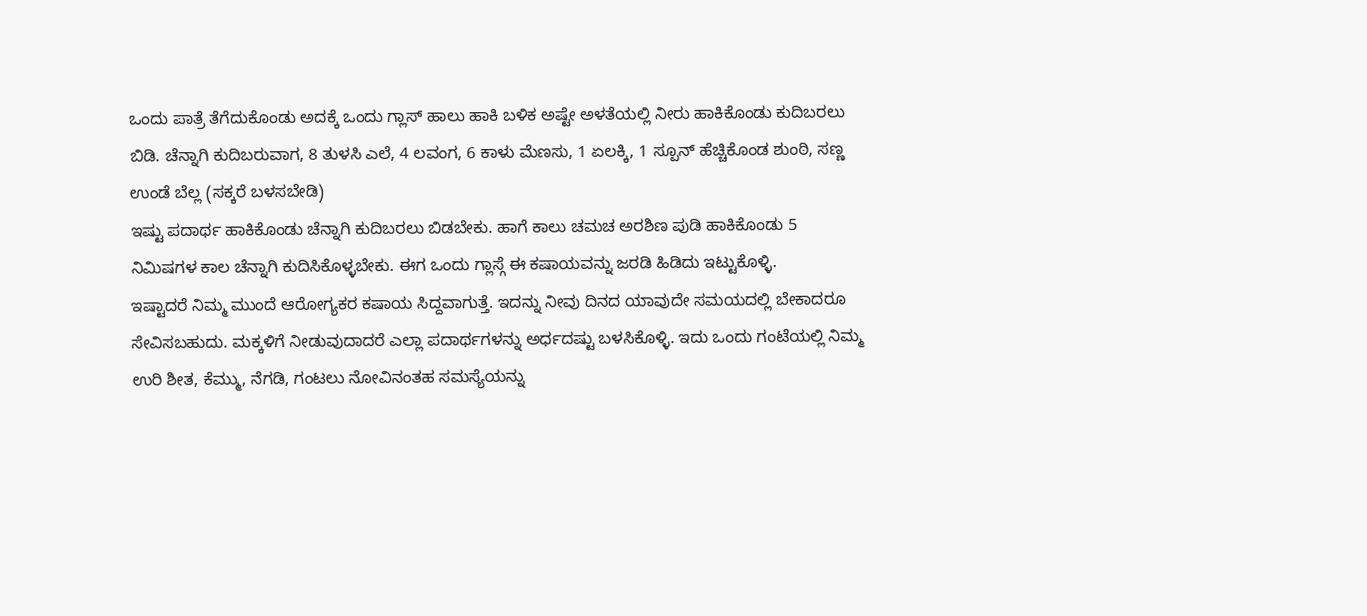ಒಂದು ಪಾತ್ರೆ ತೆಗೆದುಕೊಂಡು ಅದಕ್ಕೆ ಒಂದು ಗ್ಲಾಸ್ ಹಾಲು ಹಾಕಿ ಬಳಿಕ ಅಷ್ಟೇ ಅಳತೆಯಲ್ಲಿ ನೀರು ಹಾಕಿಕೊಂಡು ಕುದಿಬರಲು ಬಿಡಿ. ಚೆನ್ನಾಗಿ ಕುದಿಬರುವಾಗ, 8 ತುಳಸಿ ಎಲೆ, 4 ಲವಂಗ, 6 ಕಾಳು ಮೆಣಸು, 1 ಏಲಕ್ಕಿ, 1 ಸ್ಪೂನ್ ಹೆಚ್ಚಿಕೊಂಡ ಶುಂಠಿ, ಸಣ್ಣ ಉಂಡೆ ಬೆಲ್ಲ (ಸಕ್ಕರೆ ಬಳಸಬೇಡಿ)
ಇಷ್ಟು ಪದಾರ್ಥ ಹಾಕಿಕೊಂಡು ಚೆನ್ನಾಗಿ ಕುದಿಬರಲು ಬಿಡಬೇಕು. ಹಾಗೆ ಕಾಲು ಚಮಚ ಅರಶಿಣ ಪುಡಿ ಹಾಕಿಕೊಂಡು 5 ನಿಮಿಷಗಳ ಕಾಲ ಚೆನ್ನಾಗಿ ಕುದಿಸಿಕೊಳ್ಳಬೇಕು. ಈಗ ಒಂದು ಗ್ಲಾಸ್ಗೆ ಈ ಕಷಾಯವನ್ನು ಜರಡಿ ಹಿಡಿದು ಇಟ್ಟುಕೊಳ್ಳಿ.
ಇಷ್ಟಾದರೆ ನಿಮ್ಮ ಮುಂದೆ ಆರೋಗ್ಯಕರ ಕಷಾಯ ಸಿದ್ದವಾಗುತ್ತೆ. ಇದನ್ನು ನೀವು ದಿನದ ಯಾವುದೇ ಸಮಯದಲ್ಲಿ ಬೇಕಾದರೂ ಸೇವಿಸಬಹುದು. ಮಕ್ಕಳಿಗೆ ನೀಡುವುದಾದರೆ ಎಲ್ಲಾ ಪದಾರ್ಥಗಳನ್ನು ಅರ್ಧದಷ್ಟು ಬಳಸಿಕೊಳ್ಳಿ. ಇದು ಒಂದು ಗಂಟೆಯಲ್ಲಿ ನಿಮ್ಮ ಉರಿ ಶೀತ, ಕೆಮ್ಮು, ನೆಗಡಿ, ಗಂಟಲು ನೋವಿನಂತಹ ಸಮಸ್ಯೆಯನ್ನು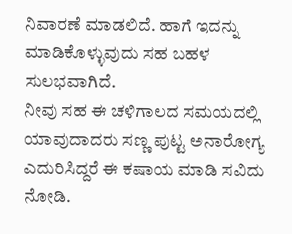ನಿವಾರಣೆ ಮಾಡಲಿದೆ. ಹಾಗೆ ಇದನ್ನು ಮಾಡಿಕೊಳ್ಳುವುದು ಸಹ ಬಹಳ ಸುಲಭವಾಗಿದೆ.
ನೀವು ಸಹ ಈ ಚಳಿಗಾಲದ ಸಮಯದಲ್ಲಿ ಯಾವುದಾದರು ಸಣ್ಣ ಪುಟ್ಟ ಅನಾರೋಗ್ಯ ಎದುರಿಸಿದ್ದರೆ ಈ ಕಷಾಯ ಮಾಡಿ ಸವಿದು ನೋಡಿ.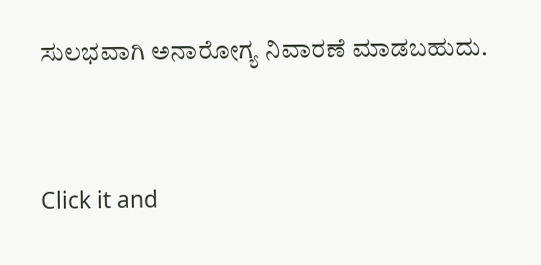ಸುಲಭವಾಗಿ ಅನಾರೋಗ್ಯ ನಿವಾರಣೆ ಮಾಡಬಹುದು.



Click it and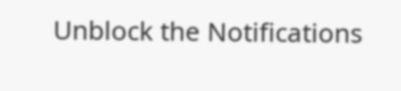Unblock the Notifications